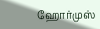ஹோர்முஸ்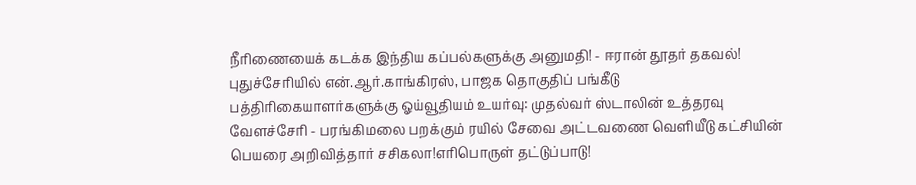நீரிணையைக் கடக்க இந்திய கப்பல்களுக்கு அனுமதி! - ஈரான் தூதர் தகவல்! புதுச்சேரியில் என்.ஆர்.காங்கிரஸ், பாஜக தொகுதிப் பங்கீடு பத்திரிகையாளர்களுக்கு ஓய்வூதியம் உயர்வு: முதல்வர் ஸ்டாலின் உத்தரவு வேளச்சேரி - பரங்கிமலை பறக்கும் ரயில் சேவை அட்டவணை வெளியீடு கட்சியின் பெயரை அறிவித்தார் சசிகலா!எரிபொருள் தட்டுப்பாடு!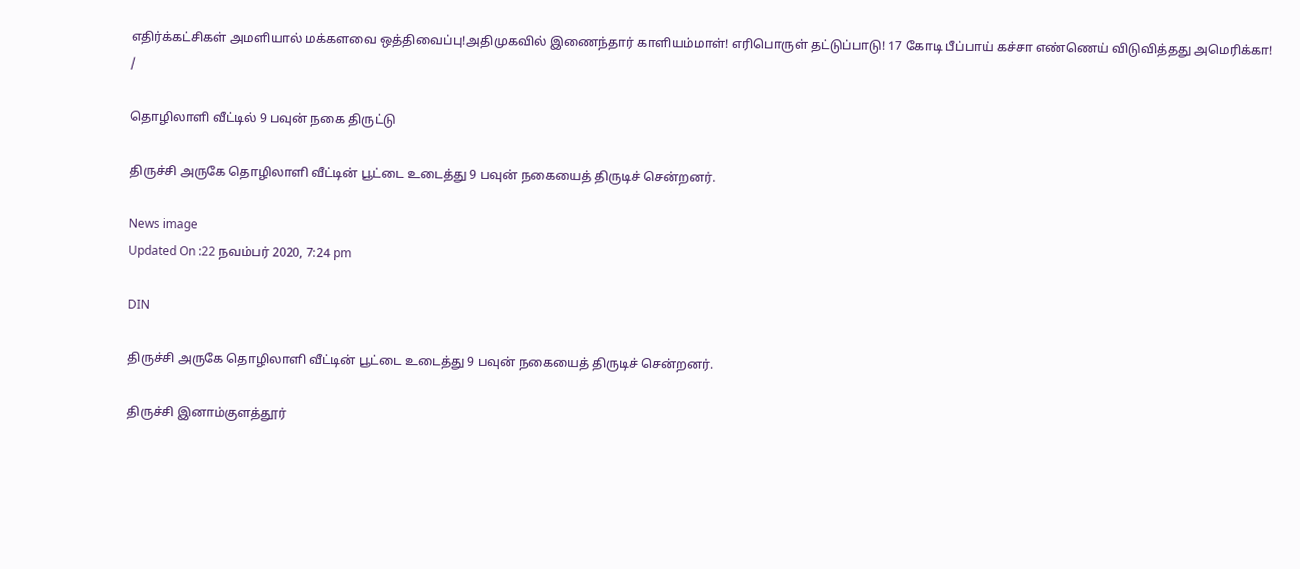எதிர்க்கட்சிகள் அமளியால் மக்களவை ஒத்திவைப்பு!அதிமுகவில் இணைந்தார் காளியம்மாள்! எரிபொருள் தட்டுப்பாடு! 17 கோடி பீப்பாய் கச்சா எண்ணெய் விடுவித்தது அமெரிக்கா!
/

தொழிலாளி வீட்டில் 9 பவுன் நகை திருட்டு

திருச்சி அருகே தொழிலாளி வீட்டின் பூட்டை உடைத்து 9 பவுன் நகையைத் திருடிச் சென்றனர்.

News image
Updated On :22 நவம்பர் 2020, 7:24 pm

DIN

திருச்சி அருகே தொழிலாளி வீட்டின் பூட்டை உடைத்து 9 பவுன் நகையைத் திருடிச் சென்றனர்.

திருச்சி இனாம்குளத்தூர்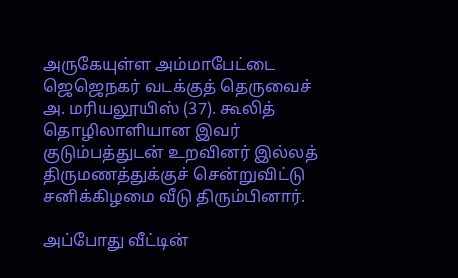அருகேயுள்ள அம்மாபேட்டை ஜெஜெநகர் வடக்குத் தெருவைச் அ. மரியலூயிஸ் (37). கூலித் தொழிலாளியான இவர் குடும்பத்துடன் உறவினர் இல்லத் திருமணத்துக்குச் சென்றுவிட்டு சனிக்கிழமை வீடு திரும்பினார்.

அப்போது வீட்டின்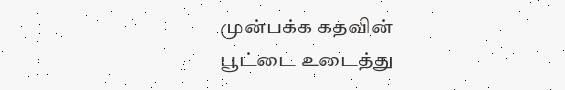முன்பக்க கதவின் பூட்டை உடைத்து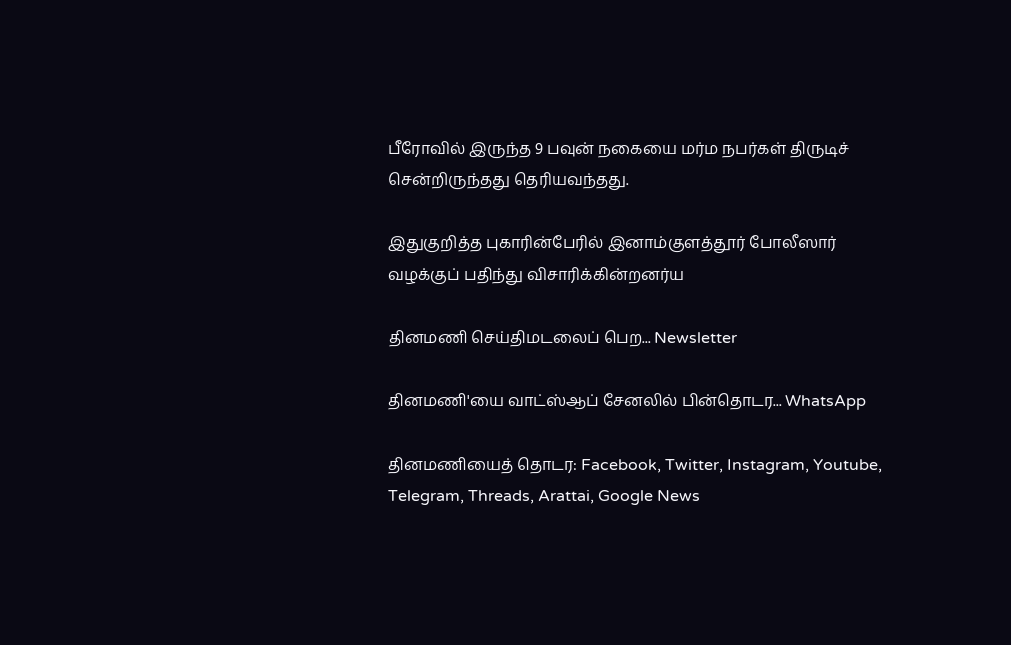பீரோவில் இருந்த 9 பவுன் நகையை மர்ம நபர்கள் திருடிச் சென்றிருந்தது தெரியவந்தது.

இதுகுறித்த புகாரின்பேரில் இனாம்குளத்தூர் போலீஸார் வழக்குப் பதிந்து விசாரிக்கின்றனர்ய

தினமணி செய்திமடலைப் பெற... Newsletter

தினமணி'யை வாட்ஸ்ஆப் சேனலில் பின்தொடர... WhatsApp

தினமணியைத் தொடர: Facebook, Twitter, Instagram, Youtube, Telegram, Threads, Arattai, Google News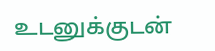உடனுக்குடன்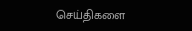செய்திகளை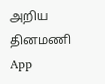அறிய தினமணி App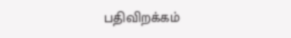பதிவிறக்கம்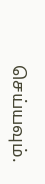செய்யவும்.